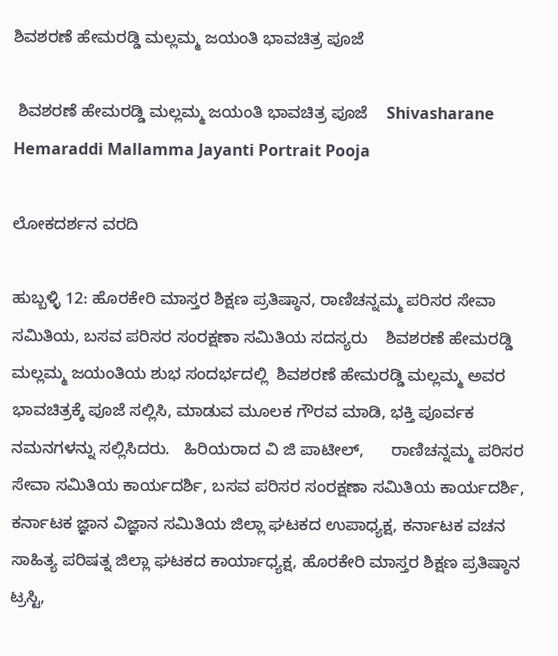ಶಿವಶರಣೆ ಹೇಮರಡ್ಡಿ ಮಲ್ಲಮ್ಮ ಜಯಂತಿ ಭಾವಚಿತ್ರ ಪೂಜೆ

 ಶಿವಶರಣೆ ಹೇಮರಡ್ಡಿ ಮಲ್ಲಮ್ಮ ಜಯಂತಿ ಭಾವಚಿತ್ರ ಪೂಜೆ    Shivasharane Hemaraddi Mallamma Jayanti Portrait Pooja

ಲೋಕದರ್ಶನ ವರದಿ

ಹುಬ್ಬಳ್ಳಿ 12: ಹೊರಕೇರಿ ಮಾಸ್ತರ ಶಿಕ್ಷಣ ಪ್ರತಿಷ್ಠಾನ, ರಾಣಿಚನ್ನಮ್ಮ ಪರಿಸರ ಸೇವಾ ಸಮಿತಿಯ, ಬಸವ ಪರಿಸರ ಸಂರಕ್ಷಣಾ ಸಮಿತಿಯ ಸದಸ್ಯರು    ಶಿವಶರಣೆ ಹೇಮರಡ್ಡಿ ಮಲ್ಲಮ್ಮ ಜಯಂತಿಯ ಶುಭ ಸಂದರ್ಭದಲ್ಲಿ  ಶಿವಶರಣೆ ಹೇಮರಡ್ಡಿ ಮಲ್ಲಮ್ಮ ಅವರ ಭಾವಚಿತ್ರಕ್ಕೆ ಪೂಜೆ ಸಲ್ಲಿಸಿ, ಮಾಡುವ ಮೂಲಕ ಗೌರವ ಮಾಡಿ, ಭಕ್ತಿ ಪೂರ್ವಕ ನಮನಗಳನ್ನು ಸಲ್ಲಿಸಿದರು.   ಹಿರಿಯರಾದ ವಿ ಜಿ ಪಾಟೀಲ್,      ರಾಣಿಚನ್ನಮ್ಮ ಪರಿಸರ ಸೇವಾ ಸಮಿತಿಯ ಕಾರ್ಯದರ್ಶಿ, ಬಸವ ಪರಿಸರ ಸಂರಕ್ಷಣಾ ಸಮಿತಿಯ ಕಾರ್ಯದರ್ಶಿ,  ಕರ್ನಾಟಕ ಜ್ಞಾನ ವಿಜ್ಞಾನ ಸಮಿತಿಯ ಜಿಲ್ಲಾ ಘಟಕದ ಉಪಾಧ್ಯಕ್ಷ, ಕರ್ನಾಟಕ ವಚನ ಸಾಹಿತ್ಯ ಪರಿಷತ್ನ ಜಿಲ್ಲಾ ಘಟಕದ ಕಾರ್ಯಾಧ್ಯಕ್ಷ, ಹೊರಕೇರಿ ಮಾಸ್ತರ ಶಿಕ್ಷಣ ಪ್ರತಿಷ್ಠಾನ ಟ್ರಸ್ಟಿ,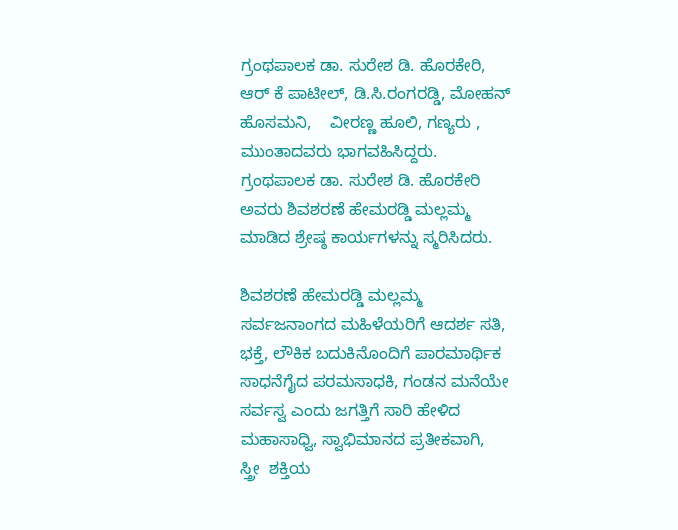ಗ್ರಂಥಪಾಲಕ ಡಾ. ಸುರೇಶ ಡಿ. ಹೊರಕೇರಿ,   ಆರ್ ಕೆ ಪಾಟೀಲ್, ಡಿ.ಸಿ.ರಂಗರಡ್ಡಿ, ಮೋಹನ್ ಹೊಸಮನಿ,    ವೀರಣ್ಣ ಹೂಲಿ, ಗಣ್ಯರು , ಮುಂತಾದವರು ಭಾಗವಹಿಸಿದ್ದರು.  ಗ್ರಂಥಪಾಲಕ ಡಾ. ಸುರೇಶ ಡಿ. ಹೊರಕೇರಿ ಅವರು ಶಿವಶರಣೆ ಹೇಮರಡ್ಡಿ ಮಲ್ಲಮ್ಮ ಮಾಡಿದ ಶ್ರೇಷ್ಠ ಕಾರ್ಯಗಳನ್ನು ಸ್ಮರಿಸಿದರು.

ಶಿವಶರಣೆ ಹೇಮರಡ್ಡಿ ಮಲ್ಲಮ್ಮ ಸರ್ವಜನಾಂಗದ ಮಹಿಳೆಯರಿಗೆ ಆದರ್ಶ ಸತಿ, ಭಕ್ತೆ, ಲೌಕಿಕ ಬದುಕಿನೊಂದಿಗೆ ಪಾರಮಾರ್ಥಿಕ ಸಾಧನೆಗೈದ ಪರಮಸಾಧಕಿ, ಗಂಡನ ಮನೆಯೇ ಸರ್ವಸ್ವ ಎಂದು ಜಗತ್ತಿಗೆ ಸಾರಿ ಹೇಳಿದ ಮಹಾಸಾಧ್ವಿ, ಸ್ವಾಭಿಮಾನದ ಪ್ರತೀಕವಾಗಿ,  ಸ್ತ್ರೀ  ಶಕ್ತಿಯ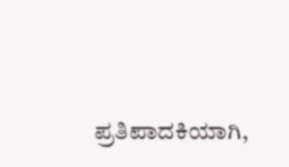ಪ್ರತಿಪಾದಕಿಯಾಗಿ,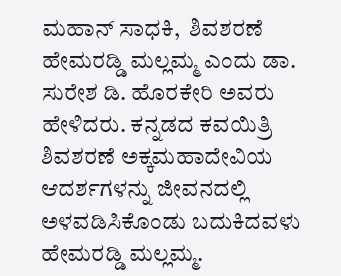ಮಹಾನ್ ಸಾಧಕಿ,  ಶಿವಶರಣೆ ಹೇಮರಡ್ಡಿ ಮಲ್ಲಮ್ಮ ಎಂದು ಡಾ. ಸುರೇಶ ಡಿ. ಹೊರಕೇರಿ ಅವರು ಹೇಳಿದರು. ಕನ್ನಡದ ಕವಯಿತ್ರಿ ಶಿವಶರಣೆ ಅಕ್ಕಮಹಾದೇವಿಯ ಆದರ್ಶಗಳನ್ನು ಜೀವನದಲ್ಲಿ ಅಳವಡಿಸಿಕೊಂಡು ಬದುಕಿದವಳು ಹೇಮರಡ್ಡಿ ಮಲ್ಲಮ್ಮ.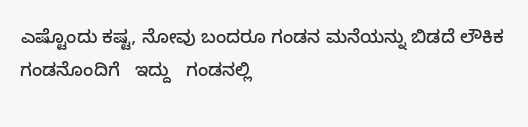ಎಷ್ಟೊಂದು ಕಷ್ಟ, ನೋವು ಬಂದರೂ ಗಂಡನ ಮನೆಯನ್ನು ಬಿಡದೆ ಲೌಕಿಕ    ಗಂಡನೊಂದಿಗೆ   ಇದ್ದು   ಗಂಡನಲ್ಲಿ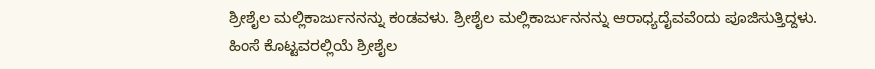ಶ್ರೀಶೈಲ ಮಲ್ಲಿಕಾರ್ಜುನನನ್ನು ಕಂಡವಳು. ಶ್ರೀಶೈಲ ಮಲ್ಲಿಕಾರ್ಜುನನನ್ನು ಆರಾಧ್ಯದೈವವೆಂದು ಪೂಜಿಸುತ್ತಿದ್ದಳು. ಹಿಂಸೆ ಕೊಟ್ಟವರಲ್ಲಿಯೆ ಶ್ರೀಶೈಲ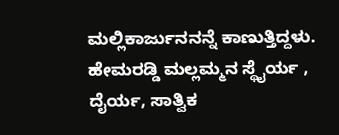ಮಲ್ಲಿಕಾರ್ಜುನನನ್ನೆ ಕಾಣುತ್ತಿದ್ದಳು. ಹೇಮರಡ್ಡಿ ಮಲ್ಲಮ್ಮನ ಸ್ಥೈರ್ಯ ,  ದೈರ್ಯ, ಸಾತ್ವಿಕ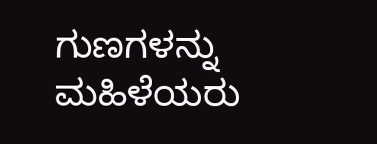ಗುಣಗಳನ್ನು ಮಹಿಳೆಯರು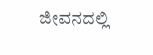ಜೀವನದಲ್ಲಿ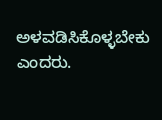ಅಳವಡಿಸಿಕೊಳ್ಳಬೇಕು ಎಂದರು.